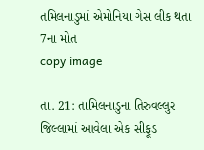તમિલનાડુમાં એમોનિયા ગેસ લીક થતા 7ના મોત
copy image

તા. 21: તામિલનાડુના તિરુવલ્લુર જિલ્લામાં આવેલા એક સીફૂડ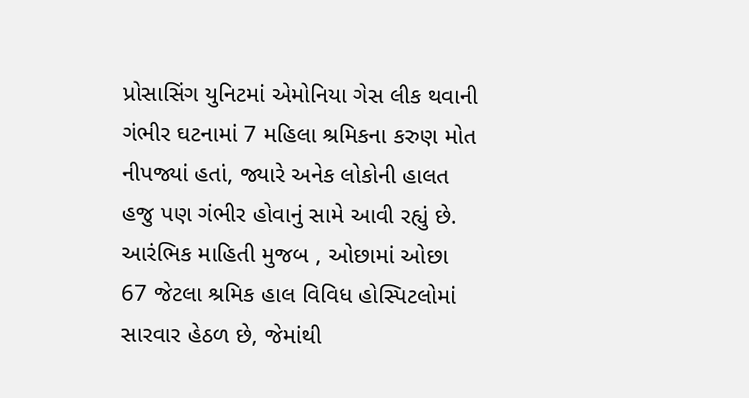પ્રોસાસિંગ યુનિટમાં એમોનિયા ગેસ લીક થવાની ગંભીર ઘટનામાં 7 મહિલા શ્રમિકના કરુણ મોત નીપજ્યાં હતાં, જ્યારે અનેક લોકોની હાલત હજુ પણ ગંભીર હોવાનું સામે આવી રહ્યું છે. આરંભિક માહિતી મુજબ , ઓછામાં ઓછા 67 જેટલા શ્રમિક હાલ વિવિધ હોસ્પિટલોમાં સારવાર હેઠળ છે, જેમાંથી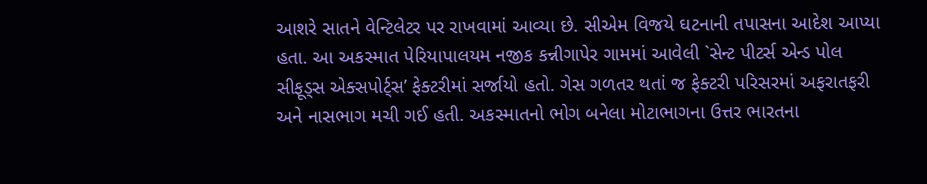આશરે સાતને વેન્ટિલેટર પર રાખવામાં આવ્યા છે. સીએમ વિજયે ઘટનાની તપાસના આદેશ આપ્યા હતા. આ અકસ્માત પેરિયાપાલયમ નજીક કન્નીગાપેર ગામમાં આવેલી `સેન્ટ પીટર્સ એન્ડ પોલ સીફૂડ્સ એક્સપોર્ટ્સ’ ફેક્ટરીમાં સર્જાયો હતો. ગેસ ગળતર થતાં જ ફેક્ટરી પરિસરમાં અફરાતફરી અને નાસભાગ મચી ગઈ હતી. અકસ્માતનો ભોગ બનેલા મોટાભાગના ઉત્તર ભારતના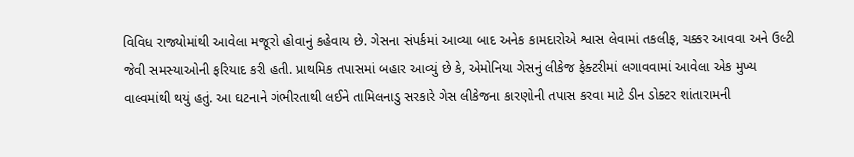વિવિધ રાજ્યોમાંથી આવેલા મજૂરો હોવાનું કહેવાય છે. ગેસના સંપર્કમાં આવ્યા બાદ અનેક કામદારોએ શ્વાસ લેવામાં તકલીફ, ચક્કર આવવા અને ઉલ્ટી જેવી સમસ્યાઓની ફરિયાદ કરી હતી. પ્રાથમિક તપાસમાં બહાર આવ્યું છે કે, એમોનિયા ગેસનું લીકેજ ફેક્ટરીમાં લગાવવામાં આવેલા એક મુખ્ય વાલ્વમાંથી થયું હતું. આ ઘટનાને ગંભીરતાથી લઈને તામિલનાડુ સરકારે ગેસ લીકેજના કારણોની તપાસ કરવા માટે ડીન ડોક્ટર શાંતારામની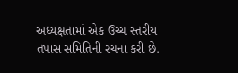અધ્યક્ષતામાં એક ઉચ્ચ સ્તરીય તપાસ સમિતિની રચના કરી છે.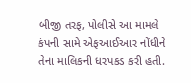બીજી તરફ, પોલીસે આ મામલે કંપની સામે એફઆઈઆર નોંધીને તેના માલિકની ધરપકડ કરી હતી.